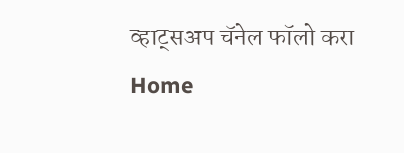व्हाट्सअप चॅनेल फॉलो करा
Home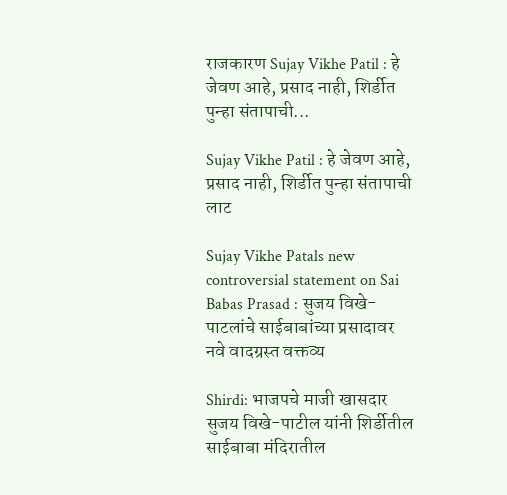राजकारण Sujay Vikhe Patil : हे जेवण आहे, प्रसाद नाही, शिर्डीत पुन्हा संतापाची...

Sujay Vikhe Patil : हे जेवण आहे, प्रसाद नाही, शिर्डीत पुन्हा संतापाची लाट

Sujay Vikhe Patals new controversial statement on Sai Babas Prasad : सुजय विखे- पाटलांचे साईबाबांच्या प्रसादावर नवे वादग्रस्त वक्तव्य

Shirdi: भाजपचे माजी खासदार सुजय विखे-पाटील यांनी शिर्डीतील साईबाबा मंदिरातील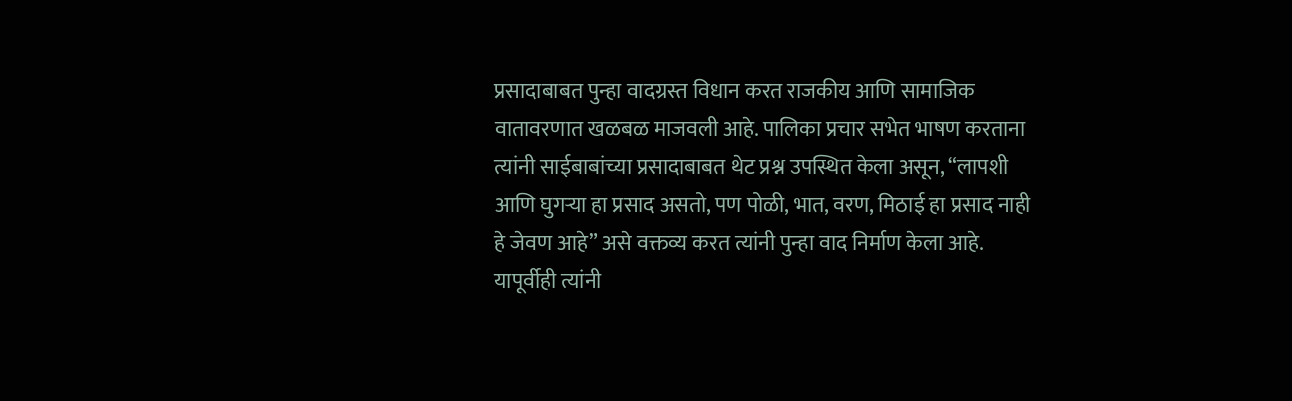प्रसादाबाबत पुन्हा वादग्रस्त विधान करत राजकीय आणि सामाजिक वातावरणात खळबळ माजवली आहे. पालिका प्रचार सभेत भाषण करताना त्यांनी साईबाबांच्या प्रसादाबाबत थेट प्रश्न उपस्थित केला असून, “लापशी आणि घुगऱ्या हा प्रसाद असतो, पण पोळी, भात, वरण, मिठाई हा प्रसाद नाही हे जेवण आहे” असे वक्तव्य करत त्यांनी पुन्हा वाद निर्माण केला आहे. यापूर्वीही त्यांनी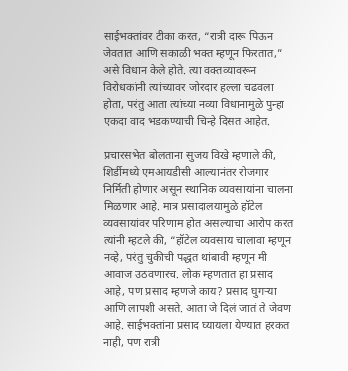साईभक्तांवर टीका करत, “रात्री दारू पिऊन जेवतात आणि सकाळी भक्त म्हणून फिरतात,” असे विधान केले होते. त्या वक्तव्यावरून विरोधकांनी त्यांच्यावर जोरदार हल्ला चढवला होता, परंतु आता त्यांच्या नव्या विधानामुळे पुन्हा एकदा वाद भडकण्याची चिन्हे दिसत आहेत.

प्रचारसभेत बोलताना सुजय विखे म्हणाले की, शिर्डीमध्ये एमआयडीसी आल्यानंतर रोजगार निर्मिती होणार असून स्थानिक व्यवसायांना चालना मिळणार आहे. मात्र प्रसादालयामुळे हॉटेल व्यवसायांवर परिणाम होत असल्याचा आरोप करत त्यांनी म्हटले की, “हॉटेल व्यवसाय चालावा म्हणून नव्हे, परंतु चुकीची पद्धत थांबावी म्हणून मी आवाज उठवणारच. लोक म्हणतात हा प्रसाद आहे, पण प्रसाद म्हणजे काय? प्रसाद घुगऱ्या आणि लापशी असते. आता जे दिलं जातं ते जेवण आहे. साईभक्तांना प्रसाद घ्यायला येण्यात हरकत नाही, पण रात्री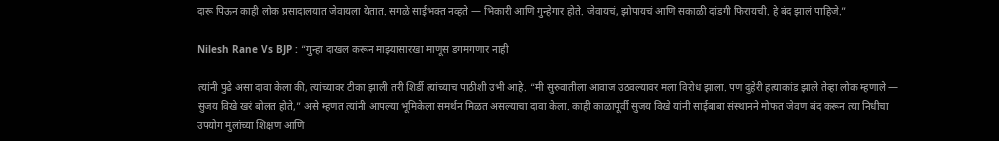दारू पिऊन काही लोक प्रसादालयात जेवायला येतात. सगळे साईभक्त नव्हते — भिकारी आणि गुन्हेगार होते. जेवायचं, झोपायचं आणि सकाळी दांडगी फिरायची. हे बंद झालं पाहिजे.”

Nilesh Rane Vs BJP : “गुन्हा दाखल करून माझ्यासारखा माणूस डगमगणार नाही

त्यांनी पुढे असा दावा केला की, त्यांच्यावर टीका झाली तरी शिर्डी त्यांच्याच पाठीशी उभी आहे. “मी सुरुवातीला आवाज उठवल्यावर मला विरोध झाला. पण दुहेरी हत्याकांड झाले तेव्हा लोक म्हणाले — सुजय विखे खरं बोलत होते,” असे म्हणत त्यांनी आपल्या भूमिकेला समर्थन मिळत असल्याचा दावा केला. काही काळापूर्वी सुजय विखे यांनी साईबाबा संस्थानने मोफत जेवण बंद करून त्या निधीचा उपयोग मुलांच्या शिक्षण आणि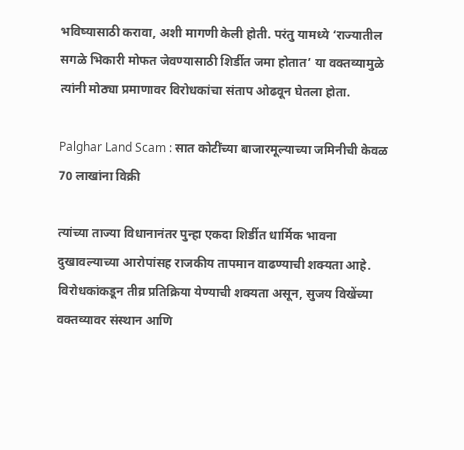भविष्यासाठी करावा, अशी मागणी केली होती. परंतु यामध्ये ‘राज्यातील सगळे भिकारी मोफत जेवण्यासाठी शिर्डीत जमा होतात’ या वक्तव्यामुळे त्यांनी मोठ्या प्रमाणावर विरोधकांचा संताप ओढवून घेतला होता.

Palghar Land Scam : सात कोटींच्या बाजारमूल्याच्या जमिनीची केवळ 70 लाखांना विक्री

त्यांच्या ताज्या विधानानंतर पुन्हा एकदा शिर्डीत धार्मिक भावना दुखावल्याच्या आरोपांसह राजकीय तापमान वाढण्याची शक्यता आहे. विरोधकांकडून तीव्र प्रतिक्रिया येण्याची शक्यता असून, सुजय विखेंच्या वक्तव्यावर संस्थान आणि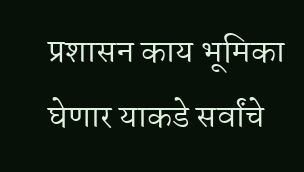प्रशासन काय भूमिका घेणार याकडे सर्वांचे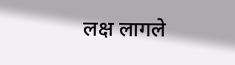लक्ष लागले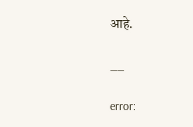आहे.

__

error: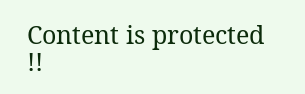Content is protected !!